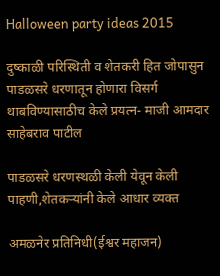Halloween party ideas 2015

दुष्काळी परिस्थिती व शेतकरी हित जोपासुन पाडळसरे धरणातून होणारा विसर्ग थाबविण्यासाठीच केले प्रयत्न- माजी आमदार साहेबराव पाटील

पाडळसरे धरणस्थळी केली येवून केली पाहणी,शेतकऱ्यांनी केले आधार व्यक्त

अमळनेर प्रतिनिधी(ईश्वर महाजन)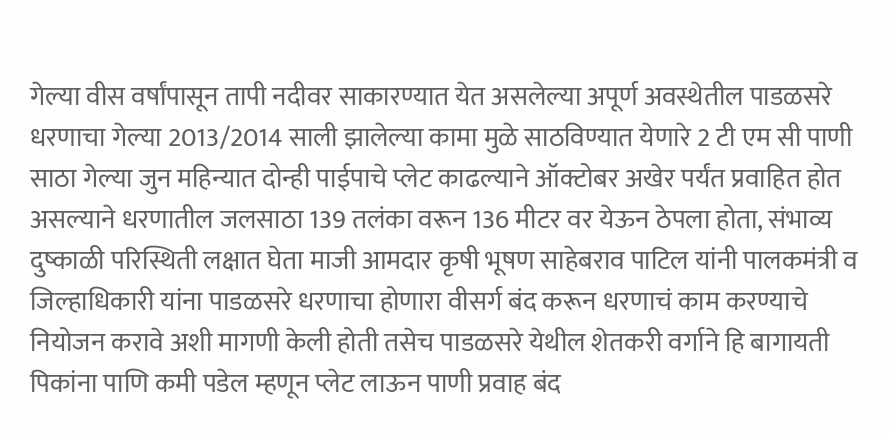गेल्या वीस वर्षांपासून तापी नदीवर साकारण्यात येत असलेल्या अपूर्ण अवस्थेतील पाडळसरे धरणाचा गेल्या 2013/2014 साली झालेल्या कामा मुळे साठविण्यात येणारे 2 टी एम सी पाणी साठा गेल्या जुन महिन्यात दोन्ही पाईपाचे प्लेट काढल्याने ऑक्टोबर अखेर पर्यंत प्रवाहित होत असल्याने धरणातील जलसाठा 139 तलंका वरून 136 मीटर वर येऊन ठेपला होता, संभाव्य दुष्काळी परिस्थिती लक्षात घेता माजी आमदार कृषी भूषण साहेबराव पाटिल यांनी पालकमंत्री व जिल्हाधिकारी यांना पाडळसरे धरणाचा होणारा वीसर्ग बंद करून धरणाचं काम करण्याचे नियोजन करावे अशी मागणी केली होती तसेच पाडळसरे येथील शेतकरी वर्गाने हि बागायती पिकांना पाणि कमी पडेल म्हणून प्लेट लाऊन पाणी प्रवाह बंद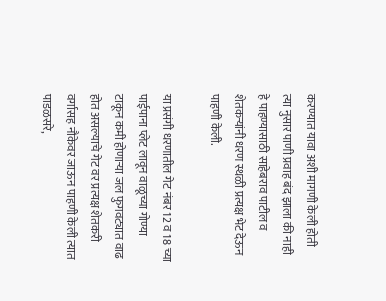करण्यात यावा अशी मागणी केली होती त्या नुसार पाणी प्रवाह बंद झाला की नाही हे पाहण्यासाठी साहेबराव पाटील व शेतकऱ्यांनी धरण स्थळी प्रत्यक्ष भेट देऊन पाहणी केली.

या प्रसंगी धरणातील गेट नंबर 12 व 18 च्या पाईपाना प्लेट लावून वाळूच्या गोण्या टाकून कमी होणाऱ्या जल फुगवट्यात वाढ होत असल्याचे गेट वर प्रत्यक्ष शेतकरी वर्गासह नौकेवर जाऊन पाहणी केली त्यात पाडळसरे,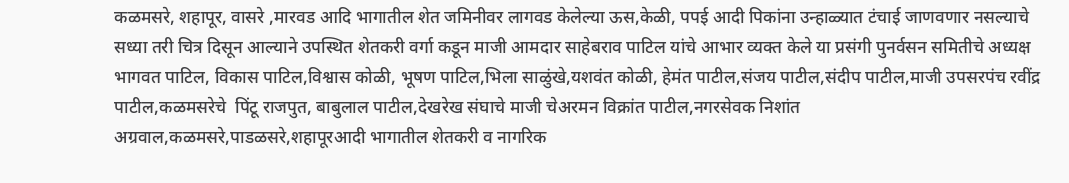कळमसरे, शहापूर, वासरे ,मारवड आदि भागातील शेत जमिनीवर लागवड केलेल्या ऊस,केळी, पपई आदी पिकांना उन्हाळ्यात टंचाई जाणवणार नसल्याचे सध्या तरी चित्र दिसून आल्याने उपस्थित शेतकरी वर्गा कडून माजी आमदार साहेबराव पाटिल यांचे आभार व्यक्त केले या प्रसंगी पुनर्वसन समितीचे अध्यक्ष भागवत पाटिल, विकास पाटिल,विश्वास कोळी, भूषण पाटिल,भिला साळुंखे,यशवंत कोळी, हेमंत पाटील,संजय पाटील,संदीप पाटील,माजी उपसरपंच रवींद्र पाटील,कळमसरेचे  पिंटू राजपुत, बाबुलाल पाटील,देखरेख संघाचे माजी चेअरमन विक्रांत पाटील,नगरसेवक निशांत अग्रवाल,कळमसरे,पाडळसरे,शहापूरआदी भागातील शेतकरी व नागरिक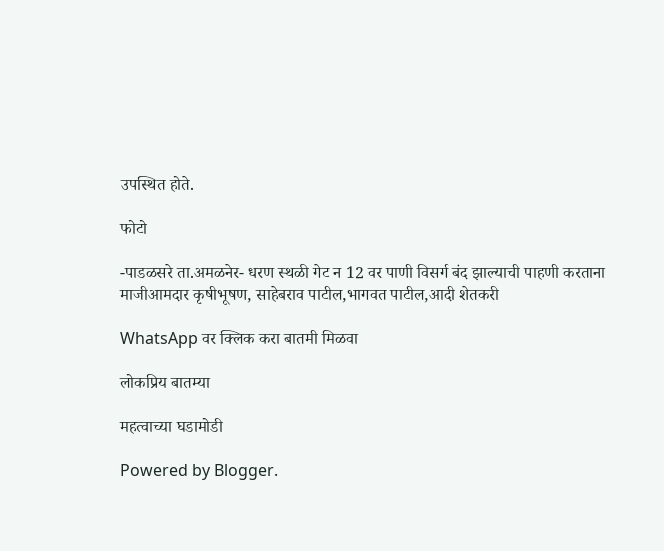उपस्थित होते.

फोटो

-पाडळसरे ता.अमळनेर- धरण स्थळी गेट न 12 वर पाणी विसर्ग बंद झाल्याची पाहणी करताना
माजीआमदार कृषीभूषण, साहेबराव पाटील,भागवत पाटील,आदी शेतकरी

WhatsApp वर क्लिक करा बातमी मिळवा

लोकप्रिय बातम्या

महत्वाच्या घडामोडी

Powered by Blogger.